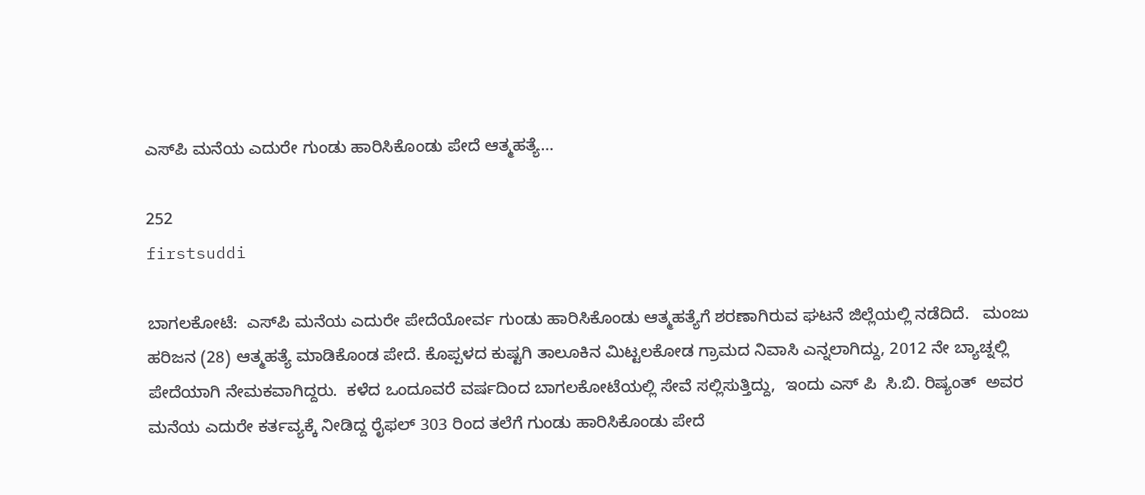ಎಸ್‌ಪಿ ಮನೆಯ ಎದುರೇ ಗುಂಡು ಹಾರಿಸಿಕೊಂಡು ಪೇದೆ ಆತ್ಮಹತ್ಯೆ…

252
firstsuddi

ಬಾಗಲಕೋಟೆ:  ಎಸ್‌ಪಿ ಮನೆಯ ಎದುರೇ ಪೇದೆಯೋರ್ವ ಗುಂಡು ಹಾರಿಸಿಕೊಂಡು ಆತ್ಮಹತ್ಯೆಗೆ ಶರಣಾಗಿರುವ ಘಟನೆ ಜಿಲ್ಲೆಯಲ್ಲಿ ನಡೆದಿದೆ.   ಮಂಜು ಹರಿಜನ (28) ಆತ್ಮಹತ್ಯೆ ಮಾಡಿಕೊಂಡ ಪೇದೆ. ಕೊಪ್ಪಳದ ಕುಷ್ಟಗಿ ತಾಲೂಕಿನ ಮಿಟ್ಟಲಕೋಡ ಗ್ರಾಮದ ನಿವಾಸಿ ಎನ್ನಲಾಗಿದ್ದು, 2012 ನೇ ಬ್ಯಾಚ್ನಲ್ಲಿ ಪೇದೆಯಾಗಿ ನೇಮಕವಾಗಿದ್ದರು.  ಕಳೆದ ಒಂದೂವರೆ ವರ್ಷದಿಂದ ಬಾಗಲಕೋಟೆಯಲ್ಲಿ ಸೇವೆ ಸಲ್ಲಿಸುತ್ತಿದ್ದು,  ಇಂದು ಎಸ್ ಪಿ  ಸಿ‌.ಬಿ. ರಿಷ್ಯಂತ್  ಅವರ  ಮನೆಯ ಎದುರೇ ಕರ್ತವ್ಯಕ್ಕೆ ನೀಡಿದ್ದ ರೈಫಲ್ 303 ರಿಂದ ತಲೆಗೆ ಗುಂಡು ಹಾರಿಸಿಕೊಂಡು ಪೇದೆ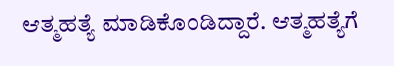ಆತ್ಮಹತ್ಯೆ ಮಾಡಿಕೊಂಡಿದ್ದಾರೆ. ಆತ್ಮಹತ್ಯೆಗೆ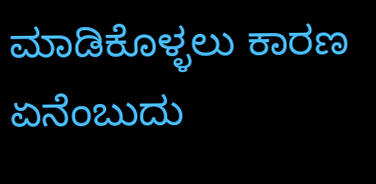ಮಾಡಿಕೊಳ್ಳಲು ಕಾರಣ ಏನೆಂಬುದು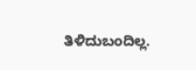ತಿಳಿದುಬಂದಿಲ್ಲ.